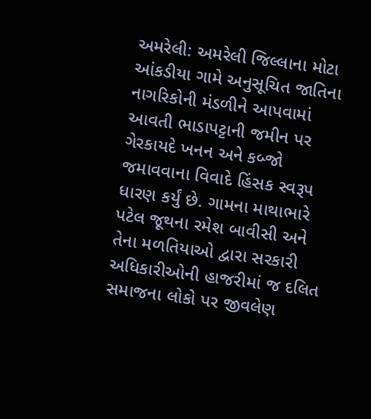અમરેલી: અમરેલી જિલ્લાના મોટા આંકડીયા ગામે અનુસૂચિત જાતિના નાગરિકોની મંડળીને આપવામાં આવતી ભાડાપટ્ટાની જમીન પર ગેરકાયદે ખનન અને કબ્જો જમાવવાના વિવાદે હિંસક સ્વરૂપ ધારણ કર્યું છે. ગામના માથાભારે પટેલ જૂથના રમેશ બાવીસી અને તેના મળતિયાઓ દ્વારા સરકારી અધિકારીઓની હાજરીમાં જ દલિત સમાજના લોકો પર જીવલેણ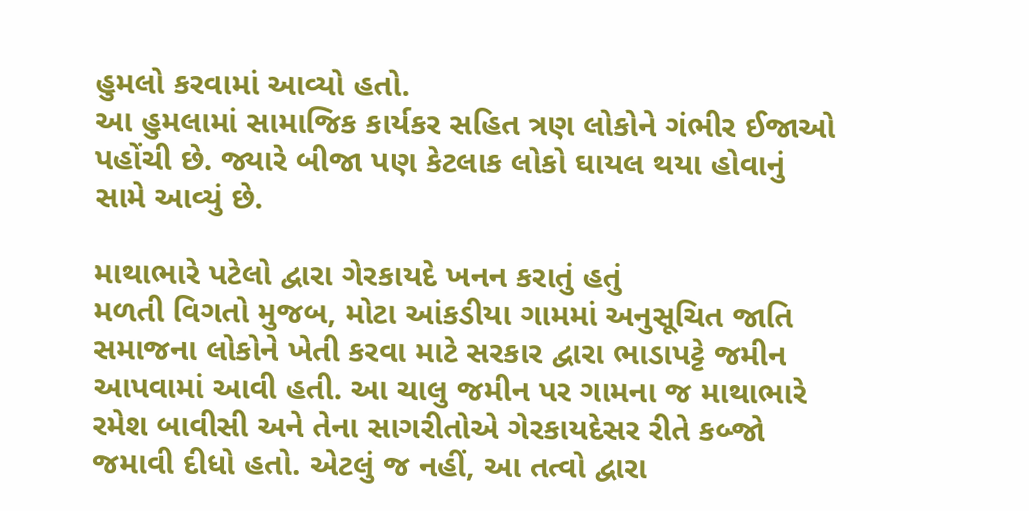હુમલો કરવામાં આવ્યો હતો.
આ હુમલામાં સામાજિક કાર્યકર સહિત ત્રણ લોકોને ગંભીર ઈજાઓ પહોંચી છે. જ્યારે બીજા પણ કેટલાક લોકો ઘાયલ થયા હોવાનું સામે આવ્યું છે.

માથાભારે પટેલો દ્વારા ગેરકાયદે ખનન કરાતું હતું
મળતી વિગતો મુજબ, મોટા આંકડીયા ગામમાં અનુસૂચિત જાતિ સમાજના લોકોને ખેતી કરવા માટે સરકાર દ્વારા ભાડાપટ્ટે જમીન આપવામાં આવી હતી. આ ચાલુ જમીન પર ગામના જ માથાભારે રમેશ બાવીસી અને તેના સાગરીતોએ ગેરકાયદેસર રીતે કબ્જો જમાવી દીધો હતો. એટલું જ નહીં, આ તત્વો દ્વારા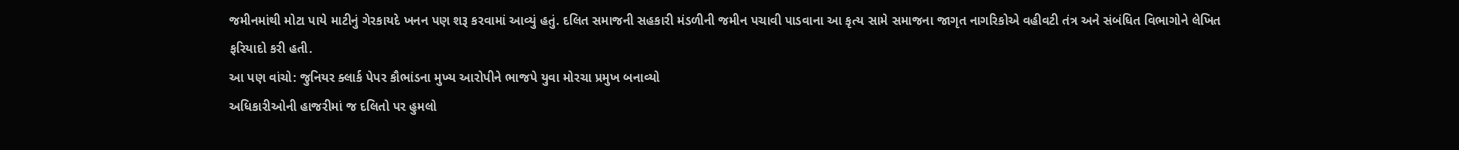જમીનમાંથી મોટા પાયે માટીનું ગેરકાયદે ખનન પણ શરૂ કરવામાં આવ્યું હતું. દલિત સમાજની સહકારી મંડળીની જમીન પચાવી પાડવાના આ કૃત્ય સામે સમાજના જાગૃત નાગરિકોએ વહીવટી તંત્ર અને સંબંધિત વિભાગોને લેખિત ફરિયાદો કરી હતી.
આ પણ વાંચો: જુનિયર ક્લાર્ક પેપર કૌભાંડના મુખ્ય આરોપીને ભાજપે યુવા મોરચા પ્રમુખ બનાવ્યો
અધિકારીઓની હાજરીમાં જ દલિતો પર હુમલો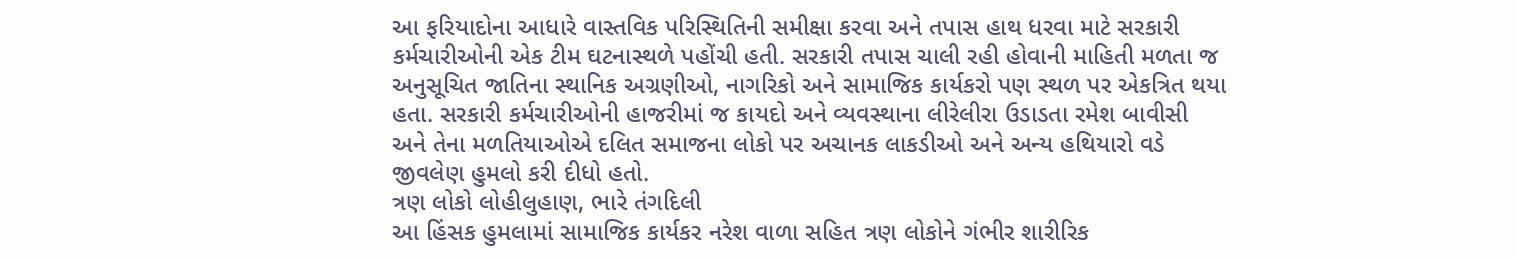આ ફરિયાદોના આધારે વાસ્તવિક પરિસ્થિતિની સમીક્ષા કરવા અને તપાસ હાથ ધરવા માટે સરકારી કર્મચારીઓની એક ટીમ ઘટનાસ્થળે પહોંચી હતી. સરકારી તપાસ ચાલી રહી હોવાની માહિતી મળતા જ અનુસૂચિત જાતિના સ્થાનિક અગ્રણીઓ, નાગરિકો અને સામાજિક કાર્યકરો પણ સ્થળ પર એકત્રિત થયા હતા. સરકારી કર્મચારીઓની હાજરીમાં જ કાયદો અને વ્યવસ્થાના લીરેલીરા ઉડાડતા રમેશ બાવીસી અને તેના મળતિયાઓએ દલિત સમાજના લોકો પર અચાનક લાકડીઓ અને અન્ય હથિયારો વડે જીવલેણ હુમલો કરી દીધો હતો.
ત્રણ લોકો લોહીલુહાણ, ભારે તંગદિલી
આ હિંસક હુમલામાં સામાજિક કાર્યકર નરેશ વાળા સહિત ત્રણ લોકોને ગંભીર શારીરિક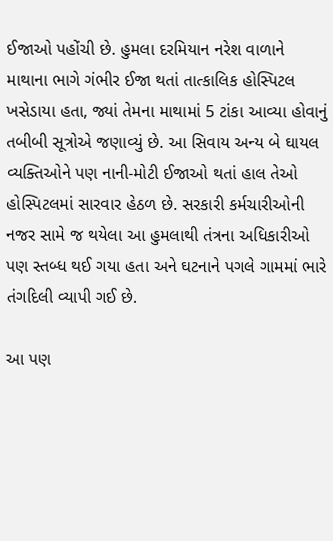ઈજાઓ પહોંચી છે. હુમલા દરમિયાન નરેશ વાળાને માથાના ભાગે ગંભીર ઈજા થતાં તાત્કાલિક હોસ્પિટલ ખસેડાયા હતા, જ્યાં તેમના માથામાં 5 ટાંકા આવ્યા હોવાનું તબીબી સૂત્રોએ જણાવ્યું છે. આ સિવાય અન્ય બે ઘાયલ વ્યક્તિઓને પણ નાની-મોટી ઈજાઓ થતાં હાલ તેઓ હોસ્પિટલમાં સારવાર હેઠળ છે. સરકારી કર્મચારીઓની નજર સામે જ થયેલા આ હુમલાથી તંત્રના અધિકારીઓ પણ સ્તબ્ધ થઈ ગયા હતા અને ઘટનાને પગલે ગામમાં ભારે તંગદિલી વ્યાપી ગઈ છે.

આ પણ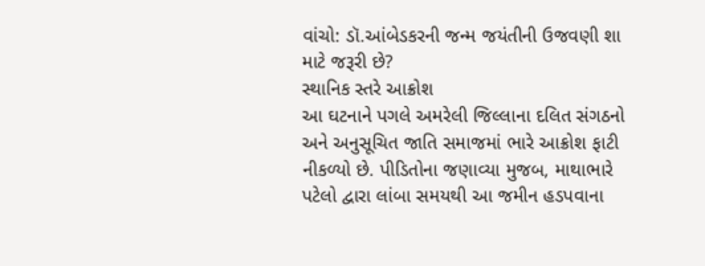વાંચો: ડૉ.આંબેડકરની જન્મ જયંતીની ઉજવણી શા માટે જરૂરી છે?
સ્થાનિક સ્તરે આક્રોશ
આ ઘટનાને પગલે અમરેલી જિલ્લાના દલિત સંગઠનો અને અનુસૂચિત જાતિ સમાજમાં ભારે આક્રોશ ફાટી નીકળ્યો છે. પીડિતોના જણાવ્યા મુજબ, માથાભારે પટેલો દ્વારા લાંબા સમયથી આ જમીન હડપવાના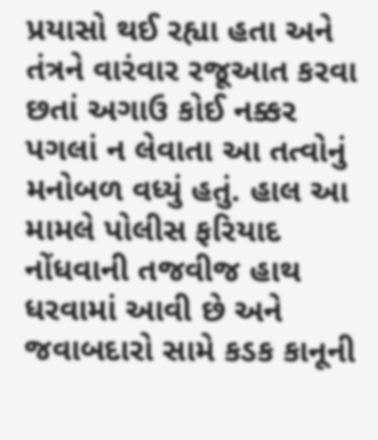પ્રયાસો થઈ રહ્યા હતા અને તંત્રને વારંવાર રજૂઆત કરવા છતાં અગાઉ કોઈ નક્કર પગલાં ન લેવાતા આ તત્વોનું મનોબળ વધ્યું હતું. હાલ આ મામલે પોલીસ ફરિયાદ નોંધવાની તજવીજ હાથ ધરવામાં આવી છે અને જવાબદારો સામે કડક કાનૂની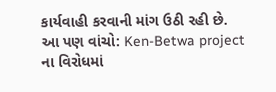કાર્યવાહી કરવાની માંગ ઉઠી રહી છે.
આ પણ વાંચો: Ken-Betwa project ના વિરોધમાં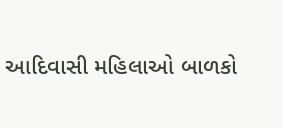આદિવાસી મહિલાઓ બાળકો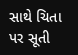સાથે ચિતા પર સૂતી